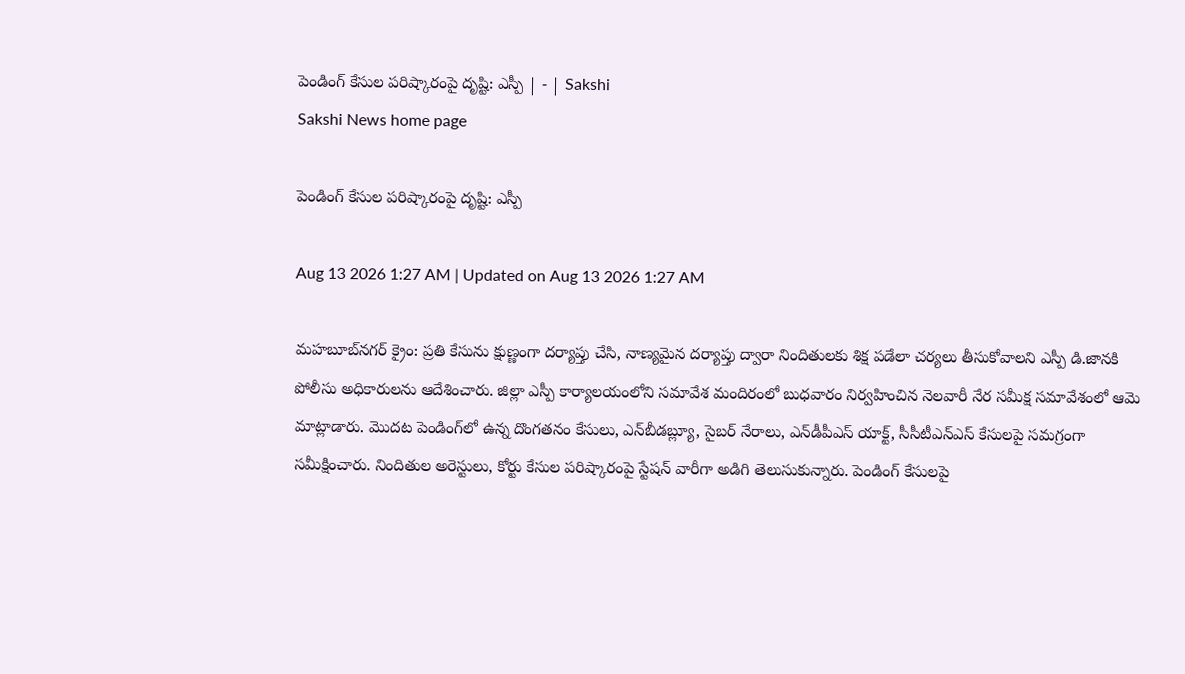పెండింగ్‌ కేసుల పరిష్కారంపై దృష్టి: ఎస్పీ | - | Sakshi
Sakshi News home page

పెండింగ్‌ కేసుల పరిష్కారంపై దృష్టి: ఎస్పీ

Aug 13 2026 1:27 AM | Updated on Aug 13 2026 1:27 AM

మహబూబ్‌నగర్‌ క్రైం: ప్రతి కేసును క్షుణ్ణంగా దర్యాప్తు చేసి, నాణ్యమైన దర్యాప్తు ద్వారా నిందితులకు శిక్ష పడేలా చర్యలు తీసుకోవాలని ఎస్పీ డి.జానకి పోలీసు అధికారులను ఆదేశించారు. జిల్లా ఎస్పీ కార్యాలయంలోని సమావేశ మందిరంలో బుధవారం నిర్వహించిన నెలవారీ నేర సమీక్ష సమావేశంలో ఆమె మాట్లాడారు. మొదట పెండింగ్‌లో ఉన్న దొంగతనం కేసులు, ఎన్‌బీడబ్ల్యూ, సైబర్‌ నేరాలు, ఎన్‌డీపీఎస్‌ యాక్ట్‌, సీసీటీఎన్‌ఎస్‌ కేసులపై సమగ్రంగా సమీక్షించారు. నిందితుల అరెస్టులు, కోర్టు కేసుల పరిష్కారంపై స్టేషన్‌ వారీగా అడిగి తెలుసుకున్నారు. పెండింగ్‌ కేసులపై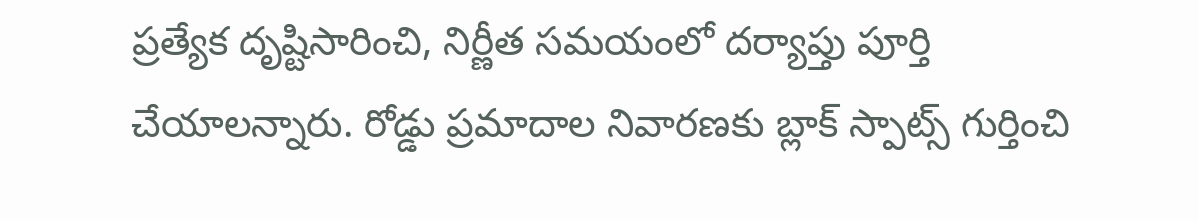ప్రత్యేక దృష్టిసారించి, నిర్ణీత సమయంలో దర్యాప్తు పూర్తి చేయాలన్నారు. రోడ్డు ప్రమాదాల నివారణకు బ్లాక్‌ స్పాట్స్‌ గుర్తించి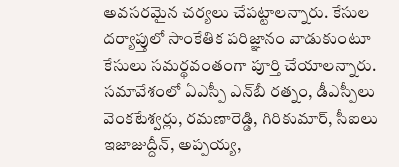అవసరమైన చర్యలు చేపట్టాలన్నారు. కేసుల దర్యాప్తులో సాంకేతిక పరిజ్ఞానం వాడుకుంటూ కేసులు సమర్థవంతంగా పూర్తి చేయాలన్నారు. సమావేశంలో ఏఎస్పీ ఎన్‌బీ రత్నం, డీఎస్పీలు వెంకటేశ్వర్లు, రమణారెడ్డి, గిరికుమార్‌, సీఐలు ఇజాజుద్దీన్‌, అప్పయ్య,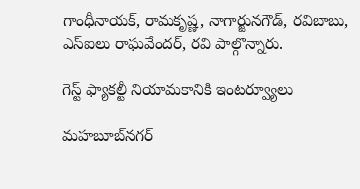గాంధీనాయక్‌, రామకృష్ణ, నాగార్జునగౌడ్‌, రవిబాబు, ఎస్‌ఐలు రాఘవేందర్‌, రవి పాల్గొన్నారు.

గెస్ట్‌ ఫ్యాకల్టీ నియామకానికి ఇంటర్వ్యూలు

మహబూబ్‌నగర్‌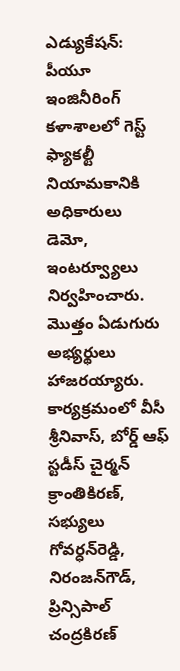ఎడ్యుకేషన్‌: పీయూ ఇంజినీరింగ్‌ కళాశాలలో గెస్ట్‌ ఫ్యాకల్టీ నియామకానికి అధికారులు డెమో, ఇంటర్వ్యూలు నిర్వహించారు. మొత్తం ఏడుగురు అభ్యర్థులు హాజరయ్యారు. కార్యక్రమంలో వీసీ శ్రీనివాస్‌, బోర్డ్‌ ఆఫ్‌ స్టడీస్‌ చైర్మన్‌ క్రాంతికిరణ్‌, సభ్యులు గోవర్ధన్‌రెడ్డి, నిరంజన్‌గౌడ్‌, ప్రిన్సిపాల్‌ చంద్రకిరణ్‌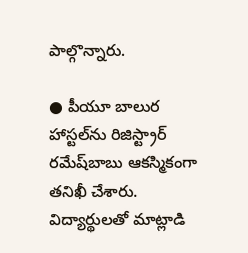పాల్గొన్నారు.

● పీయూ బాలుర హాస్టల్‌ను రిజిస్ట్రార్‌ రమేష్‌బాబు ఆకస్మికంగా తనిఖీ చేశారు. విద్యార్థులతో మాట్లాడి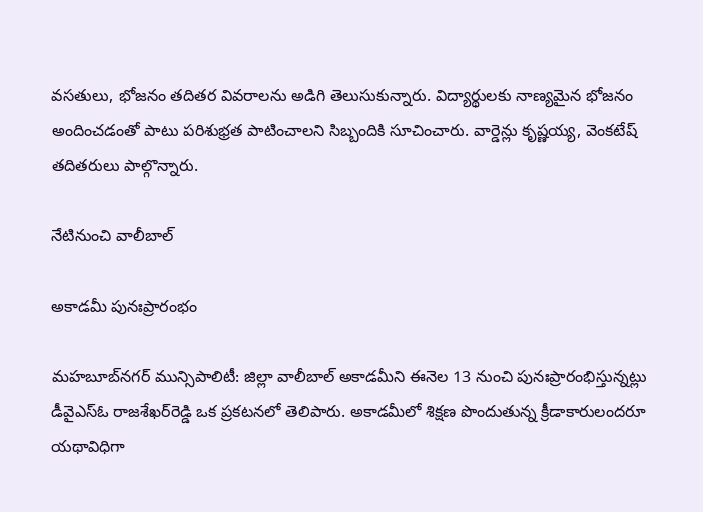వసతులు, భోజనం తదితర వివరాలను అడిగి తెలుసుకున్నారు. విద్యార్థులకు నాణ్యమైన భోజనం అందించడంతో పాటు పరిశుభ్రత పాటించాలని సిబ్బందికి సూచించారు. వార్డెన్లు కృష్ణయ్య, వెంకటేష్‌ తదితరులు పాల్గొన్నారు.

నేటినుంచి వాలీబాల్‌

అకాడమీ పునఃప్రారంభం

మహబూబ్‌నగర్‌ మున్సిపాలిటీ: జిల్లా వాలీబాల్‌ అకాడమీని ఈనెల 13 నుంచి పునఃప్రారంభిస్తున్నట్లు డీవైఎస్‌ఓ రాజశేఖర్‌రెడ్డి ఒక ప్రకటనలో తెలిపారు. అకాడమీలో శిక్షణ పొందుతున్న క్రీడాకారులందరూ యథావిధిగా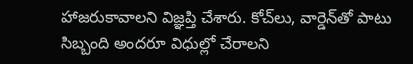హాజరుకావాలని విజ్ఞప్తి చేశారు. కోచ్‌లు, వార్డెన్‌తో పాటు సిబ్బంది అందరూ విధుల్లో చేరాలని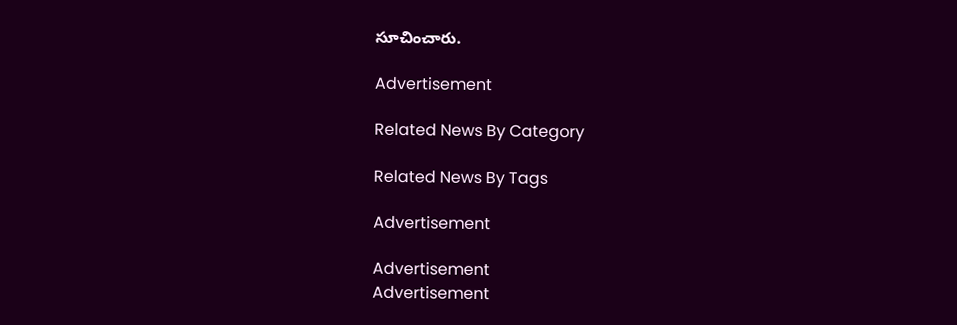సూచించారు.

Advertisement

Related News By Category

Related News By Tags

Advertisement

Advertisement
Advertisement